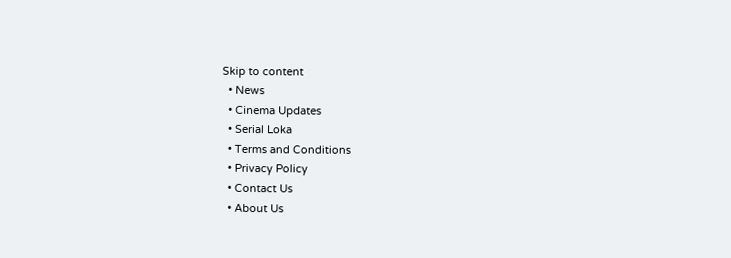Skip to content
  • News
  • Cinema Updates
  • Serial Loka
  • Terms and Conditions
  • Privacy Policy
  • Contact Us
  • About Us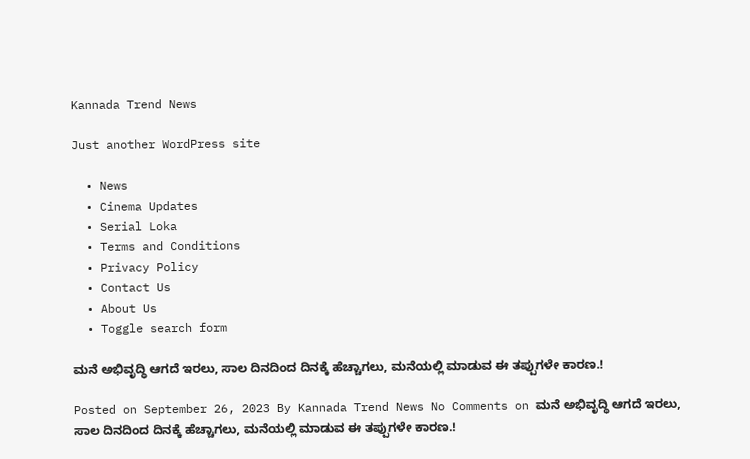Kannada Trend News

Just another WordPress site

  • News
  • Cinema Updates
  • Serial Loka
  • Terms and Conditions
  • Privacy Policy
  • Contact Us
  • About Us
  • Toggle search form

ಮನೆ ಅಭಿವೃದ್ಧಿ ಆಗದೆ ಇರಲು, ಸಾಲ ದಿನದಿಂದ ದಿನಕ್ಕೆ ಹೆಚ್ಚಾಗಲು, ಮನೆಯಲ್ಲಿ ಮಾಡುವ ಈ ತಪ್ಪುಗಳೇ ಕಾರಣ.!

Posted on September 26, 2023 By Kannada Trend News No Comments on ಮನೆ ಅಭಿವೃದ್ಧಿ ಆಗದೆ ಇರಲು, ಸಾಲ ದಿನದಿಂದ ದಿನಕ್ಕೆ ಹೆಚ್ಚಾಗಲು, ಮನೆಯಲ್ಲಿ ಮಾಡುವ ಈ ತಪ್ಪುಗಳೇ ಕಾರಣ.!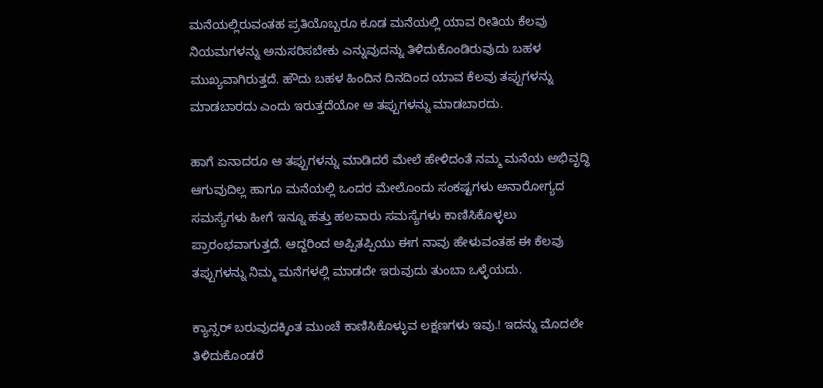ಮನೆಯಲ್ಲಿರುವಂತಹ ಪ್ರತಿಯೊಬ್ಬರೂ ಕೂಡ ಮನೆಯಲ್ಲಿ ಯಾವ ರೀತಿಯ ಕೆಲವು ನಿಯಮಗಳನ್ನು ಅನುಸರಿಸಬೇಕು ಎನ್ನುವುದನ್ನು ತಿಳಿದುಕೊಂಡಿರುವುದು ಬಹಳ ಮುಖ್ಯವಾಗಿರುತ್ತದೆ. ಹೌದು ಬಹಳ ಹಿಂದಿನ ದಿನದಿಂದ ಯಾವ ಕೆಲವು ತಪ್ಪುಗಳನ್ನು ಮಾಡಬಾರದು ಎಂದು ಇರುತ್ತದೆಯೋ ಆ ತಪ್ಪುಗಳನ್ನು ಮಾಡಬಾರದು.

ಹಾಗೆ ಏನಾದರೂ ಆ ತಪ್ಪುಗಳನ್ನು ಮಾಡಿದರೆ ಮೇಲೆ ಹೇಳಿದಂತೆ ನಮ್ಮ ಮನೆಯ ಅಭಿವೃದ್ಧಿ ಆಗುವುದಿಲ್ಲ ಹಾಗೂ ಮನೆಯಲ್ಲಿ ಒಂದರ ಮೇಲೊಂದು ಸಂಕಷ್ಟಗಳು ಅನಾರೋಗ್ಯದ ಸಮಸ್ಯೆಗಳು ಹೀಗೆ ಇನ್ನೂ ಹತ್ತು ಹಲವಾರು ಸಮಸ್ಯೆಗಳು ಕಾಣಿಸಿಕೊಳ್ಳಲು ಪ್ರಾರಂಭವಾಗುತ್ತದೆ. ಆದ್ದರಿಂದ ಅಪ್ಪಿತಪ್ಪಿಯು ಈಗ ನಾವು ಹೇಳುವಂತಹ ಈ ಕೆಲವು ತಪ್ಪುಗಳನ್ನು ನಿಮ್ಮ ಮನೆಗಳಲ್ಲಿ ಮಾಡದೇ ಇರುವುದು ತುಂಬಾ ಒಳ್ಳೆಯದು.

ಕ್ಯಾನ್ಸರ್ ಬರುವುದಕ್ಕಿಂತ ಮುಂಚೆ ಕಾಣಿಸಿಕೊಳ್ಳುವ ಲಕ್ಷಣಗಳು ಇವು.! ಇದನ್ನು ಮೊದಲೇ ತಿಳಿದುಕೊಂಡರೆ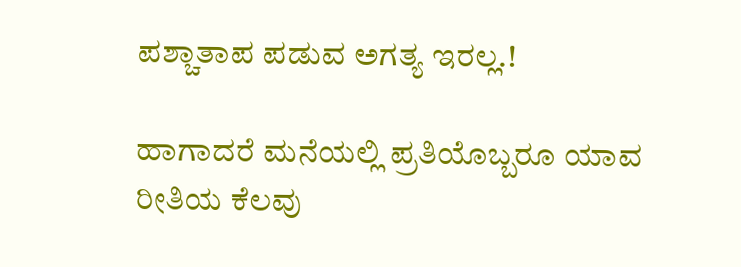ಪಶ್ಚಾತಾಪ ಪಡುವ ಅಗತ್ಯ ಇರಲ್ಲ.!

ಹಾಗಾದರೆ ಮನೆಯಲ್ಲಿ ಪ್ರತಿಯೊಬ್ಬರೂ ಯಾವ ರೀತಿಯ ಕೆಲವು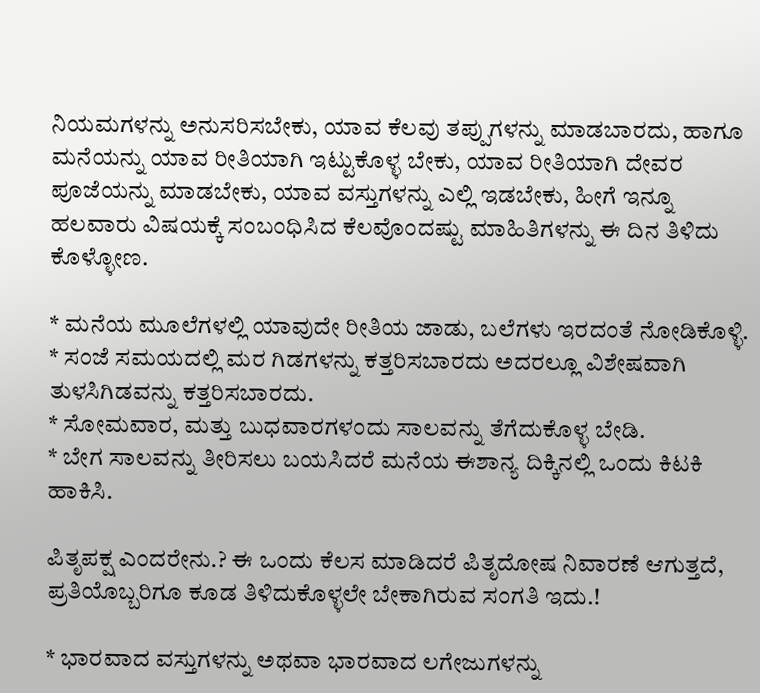ನಿಯಮಗಳನ್ನು ಅನುಸರಿಸಬೇಕು, ಯಾವ ಕೆಲವು ತಪ್ಪುಗಳನ್ನು ಮಾಡಬಾರದು, ಹಾಗೂ ಮನೆಯನ್ನು ಯಾವ ರೀತಿಯಾಗಿ ಇಟ್ಟುಕೊಳ್ಳ ಬೇಕು, ಯಾವ ರೀತಿಯಾಗಿ ದೇವರ ಪೂಜೆಯನ್ನು ಮಾಡಬೇಕು, ಯಾವ ವಸ್ತುಗಳನ್ನು ಎಲ್ಲಿ ಇಡಬೇಕು, ಹೀಗೆ ಇನ್ನೂ ಹಲವಾರು ವಿಷಯಕ್ಕೆ ಸಂಬಂಧಿಸಿದ ಕೆಲವೊಂದಷ್ಟು ಮಾಹಿತಿಗಳನ್ನು ಈ ದಿನ ತಿಳಿದು ಕೊಳ್ಳೋಣ.

* ಮನೆಯ ಮೂಲೆಗಳಲ್ಲಿ ಯಾವುದೇ ರೀತಿಯ ಜಾಡು, ಬಲೆಗಳು ಇರದಂತೆ ನೋಡಿಕೊಳ್ಳಿ.
* ಸಂಜೆ ಸಮಯದಲ್ಲಿ ಮರ ಗಿಡಗಳನ್ನು ಕತ್ತರಿಸಬಾರದು ಅದರಲ್ಲೂ ವಿಶೇಷವಾಗಿ ತುಳಸಿಗಿಡವನ್ನು ಕತ್ತರಿಸಬಾರದು.
* ಸೋಮವಾರ, ಮತ್ತು ಬುಧವಾರಗಳಂದು ಸಾಲವನ್ನು ತೆಗೆದುಕೊಳ್ಳ ಬೇಡಿ.
* ಬೇಗ ಸಾಲವನ್ನು ತೀರಿಸಲು ಬಯಸಿದರೆ ಮನೆಯ ಈಶಾನ್ಯ ದಿಕ್ಕಿನಲ್ಲಿ ಒಂದು ಕಿಟಕಿ ಹಾಕಿಸಿ.

ಪಿತೃಪಕ್ಷ ಎಂದರೇನು.? ಈ ಒಂದು ಕೆಲಸ ಮಾಡಿದರೆ ಪಿತೃದೋಷ ನಿವಾರಣೆ ಆಗುತ್ತದೆ, ಪ್ರತಿಯೊಬ್ಬರಿಗೂ ಕೂಡ ತಿಳಿದುಕೊಳ್ಳಲೇ ಬೇಕಾಗಿರುವ ಸಂಗತಿ ಇದು.!

* ಭಾರವಾದ ವಸ್ತುಗಳನ್ನು ಅಥವಾ ಭಾರವಾದ ಲಗೇಜುಗಳನ್ನು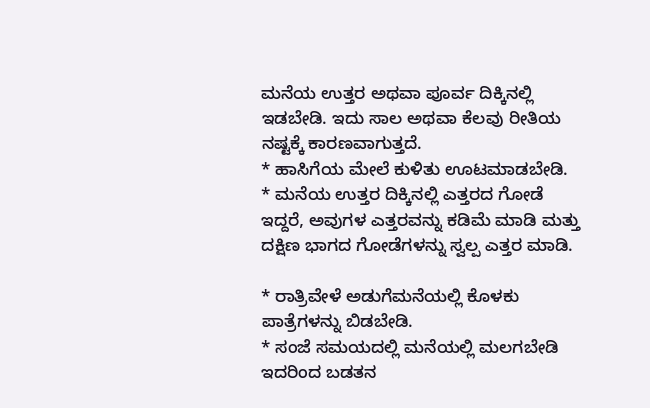ಮನೆಯ ಉತ್ತರ ಅಥವಾ ಪೂರ್ವ ದಿಕ್ಕಿನಲ್ಲಿ ಇಡಬೇಡಿ. ಇದು ಸಾಲ ಅಥವಾ ಕೆಲವು ರೀತಿಯ ನಷ್ಟಕ್ಕೆ ಕಾರಣವಾಗುತ್ತದೆ.
* ಹಾಸಿಗೆಯ ಮೇಲೆ ಕುಳಿತು ಊಟಮಾಡಬೇಡಿ.
* ಮನೆಯ ಉತ್ತರ ದಿಕ್ಕಿನಲ್ಲಿ ಎತ್ತರದ ಗೋಡೆ ಇದ್ದರೆ, ಅವುಗಳ ಎತ್ತರವನ್ನು ಕಡಿಮೆ ಮಾಡಿ ಮತ್ತು ದಕ್ಷಿಣ ಭಾಗದ ಗೋಡೆಗಳನ್ನು ಸ್ವಲ್ಪ ಎತ್ತರ ಮಾಡಿ.

* ರಾತ್ರಿವೇಳೆ ಅಡುಗೆಮನೆಯಲ್ಲಿ ಕೊಳಕು ಪಾತ್ರೆಗಳನ್ನು ಬಿಡಬೇಡಿ.
* ಸಂಜೆ ಸಮಯದಲ್ಲಿ ಮನೆಯಲ್ಲಿ ಮಲಗಬೇಡಿ ಇದರಿಂದ ಬಡತನ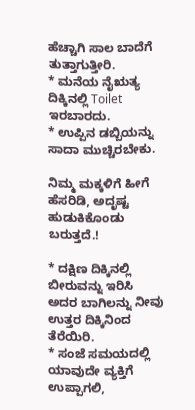ಹೆಚ್ಚಾಗಿ ಸಾಲ ಬಾದೆಗೆ ತುತ್ತಾಗುತ್ತೀರಿ.
* ಮನೆಯ ನೈಋತ್ಯ ದಿಕ್ಕಿನಲ್ಲಿ Toilet ಇರಬಾರದು.
* ಉಪ್ಪಿನ ಡಬ್ಬಿಯನ್ನು ಸಾದಾ ಮುಚ್ಚಿರಬೇಕು.

ನಿಮ್ಮ ಮಕ್ಕಳಿಗೆ ಹೀಗೆ ಹೆಸರಿಡಿ, ಅದೃಷ್ಟ ಹುಡುಕಿಕೊಂಡು ಬರುತ್ತದೆ.!

* ದಕ್ಷಿಣ ದಿಕ್ಕಿನಲ್ಲಿ ಬೀರುವನ್ನು ಇರಿಸಿ ಅದರ ಬಾಗಿಲನ್ನು ನೀವು ಉತ್ತರ ದಿಕ್ಕಿನಿಂದ ತೆರೆಯಿರಿ.
* ಸಂಜೆ ಸಮಯದಲ್ಲಿ ಯಾವುದೇ ವ್ಯಕ್ತಿಗೆ ಉಪ್ಪಾಗಲಿ,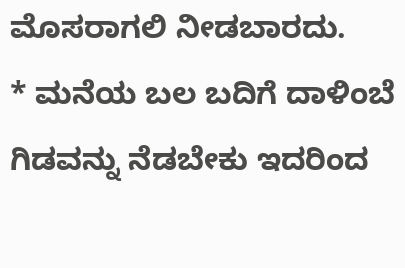ಮೊಸರಾಗಲಿ ನೀಡಬಾರದು.
* ಮನೆಯ ಬಲ ಬದಿಗೆ ದಾಳಿಂಬೆ ಗಿಡವನ್ನು ನೆಡಬೇಕು ಇದರಿಂದ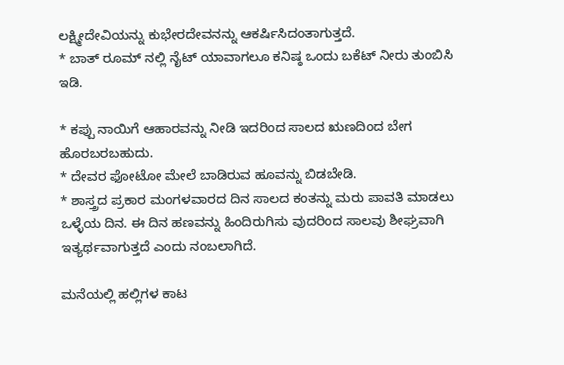ಲಕ್ಷ್ಮೀದೇವಿಯನ್ನು ಕುಭೇರದೇವನನ್ನು ಆಕರ್ಷಿಸಿದಂತಾಗುತ್ತದೆ.
* ಬಾತ್ ರೂಮ್ ನಲ್ಲಿ ನೈಟ್ ಯಾವಾಗಲೂ ಕನಿಷ್ಠ ಒಂದು ಬಕೆಟ್ ನೀರು ತುಂಬಿಸಿ ಇಡಿ.

* ಕಪ್ಪು ನಾಯಿಗೆ ಆಹಾರವನ್ನು ನೀಡಿ ಇದರಿಂದ ಸಾಲದ ಋಣದಿಂದ ಬೇಗ ಹೊರಬರಬಹುದು.
* ದೇವರ ಫೋಟೋ ಮೇಲೆ ಬಾಡಿರುವ ಹೂವನ್ನು ಬಿಡಬೇಡಿ.
* ಶಾಸ್ತ್ರದ ಪ್ರಕಾರ ಮಂಗಳವಾರದ ದಿನ ಸಾಲದ ಕಂತನ್ನು ಮರು ಪಾವತಿ ಮಾಡಲು ಒಳ್ಳೆಯ ದಿನ. ಈ ದಿನ ಹಣವನ್ನು ಹಿಂದಿರುಗಿಸು ವುದರಿಂದ ಸಾಲವು ಶೀಘ್ರವಾಗಿ ಇತ್ಯರ್ಥವಾಗುತ್ತದೆ ಎಂದು ನಂಬಲಾಗಿದೆ.

ಮನೆಯಲ್ಲಿ ಹಲ್ಲಿಗಳ ಕಾಟ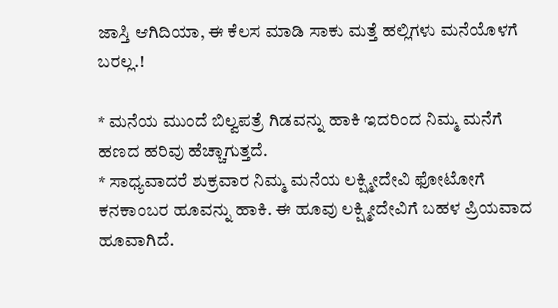ಜಾಸ್ತಿ ಆಗಿದಿಯಾ, ಈ ಕೆಲಸ ಮಾಡಿ ಸಾಕು ಮತ್ತೆ ಹಲ್ಲಿಗಳು ಮನೆಯೊಳಗೆ ಬರಲ್ಲ.!

* ಮನೆಯ ಮುಂದೆ ಬಿಲ್ವಪತ್ರೆ ಗಿಡವನ್ನು ಹಾಕಿ ಇದರಿಂದ ನಿಮ್ಮ ಮನೆಗೆ ಹಣದ ಹರಿವು ಹೆಚ್ಚಾಗುತ್ತದೆ.
* ಸಾಧ್ಯವಾದರೆ ಶುಕ್ರವಾರ ನಿಮ್ಮ ಮನೆಯ ಲಕ್ಷ್ಮೀದೇವಿ ಫೋಟೋಗೆ ಕನಕಾಂಬರ ಹೂವನ್ನು ಹಾಕಿ. ಈ ಹೂವು ಲಕ್ಷ್ಮೀದೇವಿಗೆ ಬಹಳ ಪ್ರಿಯವಾದ ಹೂವಾಗಿದೆ.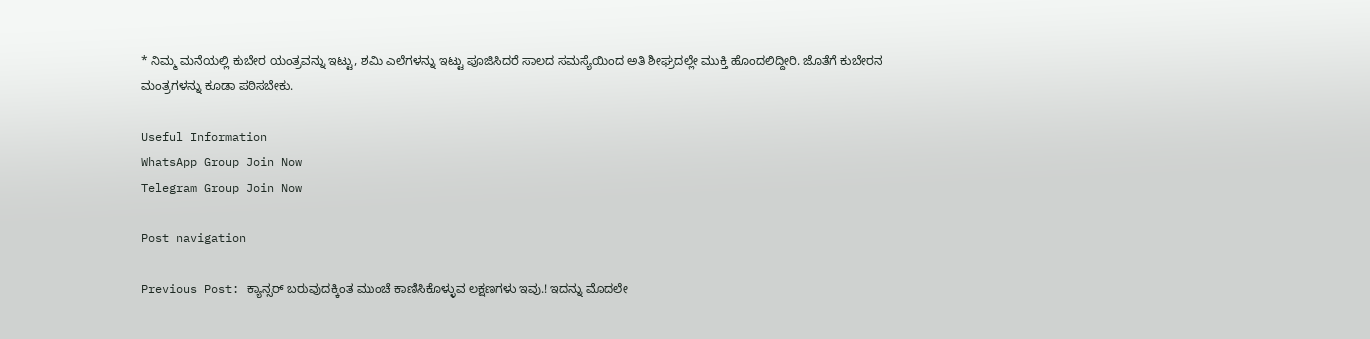* ನಿಮ್ಮ ಮನೆಯಲ್ಲಿ ಕುಬೇರ ಯಂತ್ರವನ್ನು ಇಟ್ಟು, ಶಮಿ ಎಲೆಗಳನ್ನು ಇಟ್ಟು ಪೂಜಿಸಿದರೆ ಸಾಲದ ಸಮಸ್ಯೆಯಿಂದ ಅತಿ ಶೀಘ್ರದಲ್ಲೇ ಮುಕ್ತಿ ಹೊಂದಲಿದ್ದೀರಿ. ಜೊತೆಗೆ ಕುಬೇರನ ಮಂತ್ರಗಳನ್ನು ಕೂಡಾ ಪಠಿಸಬೇಕು.

Useful Information
WhatsApp Group Join Now
Telegram Group Join Now

Post navigation

Previous Post: ಕ್ಯಾನ್ಸರ್ ಬರುವುದಕ್ಕಿಂತ ಮುಂಚೆ ಕಾಣಿಸಿಕೊಳ್ಳುವ ಲಕ್ಷಣಗಳು ಇವು.! ಇದನ್ನು ಮೊದಲೇ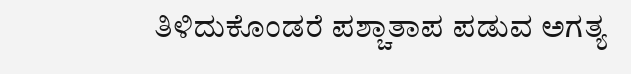ತಿಳಿದುಕೊಂಡರೆ ಪಶ್ಚಾತಾಪ ಪಡುವ ಅಗತ್ಯ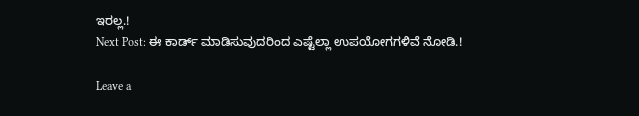ಇರಲ್ಲ.!
Next Post: ಈ ಕಾರ್ಡ್ ಮಾಡಿಸುವುದರಿಂದ ಎಷ್ಟೆಲ್ಲಾ ಉಪಯೋಗಗಳಿವೆ ನೋಡಿ.!

Leave a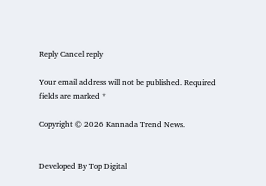Reply Cancel reply

Your email address will not be published. Required fields are marked *

Copyright © 2026 Kannada Trend News.


Developed By Top Digital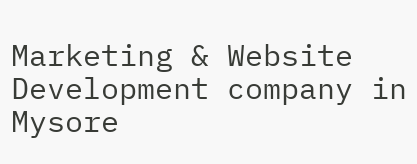Marketing & Website Development company in Mysore